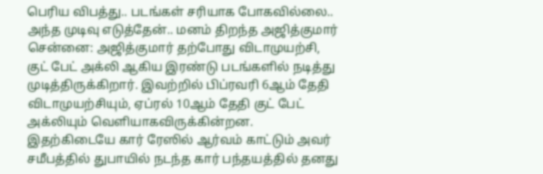பெரிய விபத்து.. படங்கள் சரியாக போகவில்லை.. அந்த முடிவு எடுத்தேன்.. மனம் திறந்த அஜித்குமார்
சென்னை: அஜித்குமார் தற்போது விடாமுயற்சி, குட் பேட் அக்லி ஆகிய இரண்டு படங்களில் நடித்து முடித்திருக்கிறார். இவற்றில் பிப்ரவரி 6ஆம் தேதி விடாமுயற்சியும், ஏப்ரல் 10ஆம் தேதி குட் பேட் அக்லியும் வெளியாகவிருக்கின்றன. இதற்கிடையே கார் ரேஸில் ஆர்வம் காட்டும் அவர் சமீபத்தில் துபாயில் நடந்த கார் பந்தயத்தில் தனது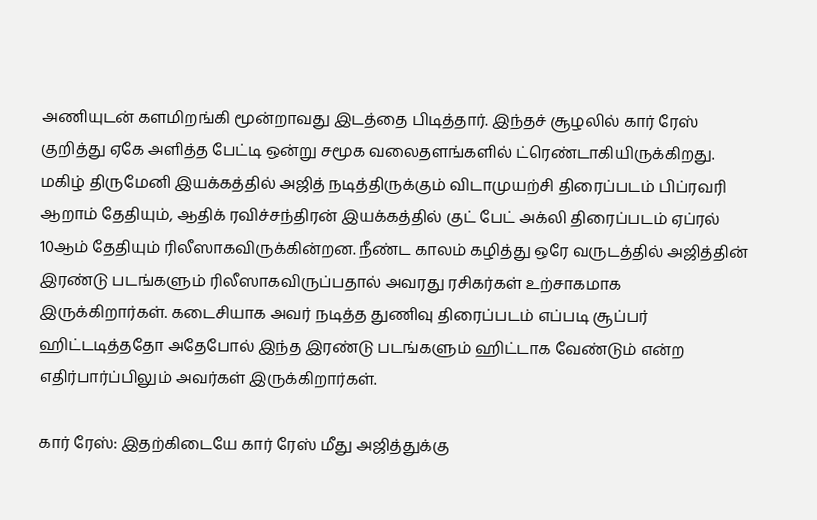அணியுடன் களமிறங்கி மூன்றாவது இடத்தை பிடித்தார். இந்தச் சூழலில் கார் ரேஸ் குறித்து ஏகே அளித்த பேட்டி ஒன்று சமூக வலைதளங்களில் ட்ரெண்டாகியிருக்கிறது.
மகிழ் திருமேனி இயக்கத்தில் அஜித் நடித்திருக்கும் விடாமுயற்சி திரைப்படம் பிப்ரவரி ஆறாம் தேதியும், ஆதிக் ரவிச்சந்திரன் இயக்கத்தில் குட் பேட் அக்லி திரைப்படம் ஏப்ரல் 10ஆம் தேதியும் ரிலீஸாகவிருக்கின்றன. நீண்ட காலம் கழித்து ஒரே வருடத்தில் அஜித்தின் இரண்டு படங்களும் ரிலீஸாகவிருப்பதால் அவரது ரசிகர்கள் உற்சாகமாக இருக்கிறார்கள். கடைசியாக அவர் நடித்த துணிவு திரைப்படம் எப்படி சூப்பர் ஹிட்டடித்ததோ அதேபோல் இந்த இரண்டு படங்களும் ஹிட்டாக வேண்டும் என்ற எதிர்பார்ப்பிலும் அவர்கள் இருக்கிறார்கள்.

கார் ரேஸ்: இதற்கிடையே கார் ரேஸ் மீது அஜித்துக்கு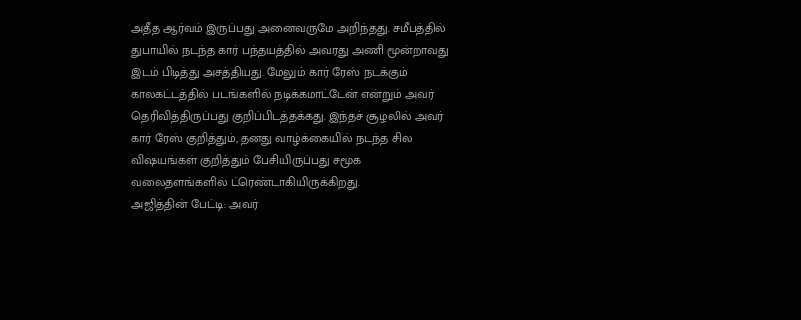அதீத ஆர்வம் இருப்பது அனைவருமே அறிந்தது. சமீபத்தில் துபாயில் நடந்த கார் பந்தயத்தில் அவரது அணி மூன்றாவது இடம் பிடித்து அசத்தியது. மேலும் கார் ரேஸ் நடக்கும் காலகட்டத்தில் படங்களில் நடிக்கமாட்டேன் என்றும் அவர் தெரிவித்திருப்பது குறிப்பிடத்தக்கது. இந்தச் சூழலில் அவர் கார் ரேஸ் குறித்தும், தனது வாழ்க்கையில் நடந்த சில விஷயங்கள் குறித்தும் பேசியிருப்பது சமூக வலைதளங்களில் ட்ரெண்டாகியிருக்கிறது.
அஜித்தின் பேட்டி: அவர்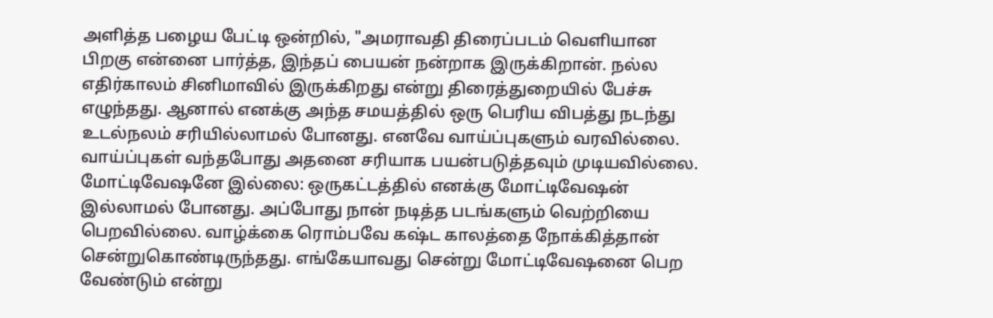அளித்த பழைய பேட்டி ஒன்றில், "அமராவதி திரைப்படம் வெளியான பிறகு என்னை பார்த்த, இந்தப் பையன் நன்றாக இருக்கிறான். நல்ல எதிர்காலம் சினிமாவில் இருக்கிறது என்று திரைத்துறையில் பேச்சு எழுந்தது. ஆனால் எனக்கு அந்த சமயத்தில் ஒரு பெரிய விபத்து நடந்து உடல்நலம் சரியில்லாமல் போனது. எனவே வாய்ப்புகளும் வரவில்லை. வாய்ப்புகள் வந்தபோது அதனை சரியாக பயன்படுத்தவும் முடியவில்லை.
மோட்டிவேஷனே இல்லை: ஒருகட்டத்தில் எனக்கு மோட்டிவேஷன் இல்லாமல் போனது. அப்போது நான் நடித்த படங்களும் வெற்றியை பெறவில்லை. வாழ்க்கை ரொம்பவே கஷ்ட காலத்தை நோக்கித்தான் சென்றுகொண்டிருந்தது. எங்கேயாவது சென்று மோட்டிவேஷனை பெற வேண்டும் என்று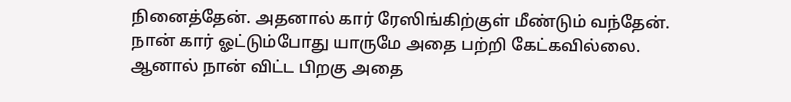நினைத்தேன். அதனால் கார் ரேஸிங்கிற்குள் மீண்டும் வந்தேன். நான் கார் ஓட்டும்போது யாருமே அதை பற்றி கேட்கவில்லை. ஆனால் நான் விட்ட பிறகு அதை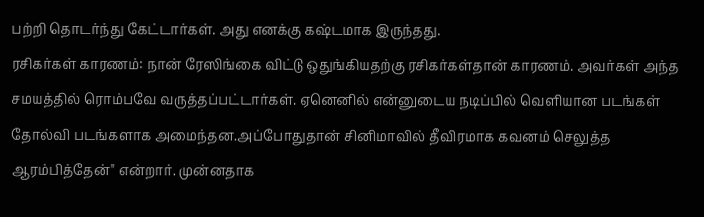பற்றி தொடர்ந்து கேட்டார்கள். அது எனக்கு கஷ்டமாக இருந்தது.
ரசிகர்கள் காரணம்: நான் ரேஸிங்கை விட்டு ஒதுங்கியதற்கு ரசிகர்கள்தான் காரணம். அவர்கள் அந்த சமயத்தில் ரொம்பவே வருத்தப்பட்டார்கள். ஏனெனில் என்னுடைய நடிப்பில் வெளியான படங்கள் தோல்வி படங்களாக அமைந்தன.அப்போதுதான் சினிமாவில் தீவிரமாக கவனம் செலுத்த ஆரம்பித்தேன்" என்றார். முன்னதாக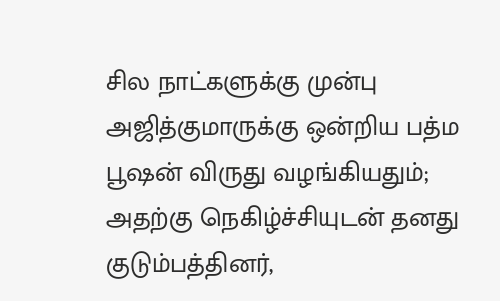சில நாட்களுக்கு முன்பு அஜித்குமாருக்கு ஒன்றிய பத்ம பூஷன் விருது வழங்கியதும்; அதற்கு நெகிழ்ச்சியுடன் தனது குடும்பத்தினர்,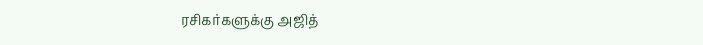ரசிகர்களுக்கு அஜித்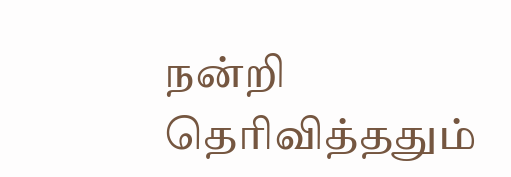நன்றி தெரிவித்ததும்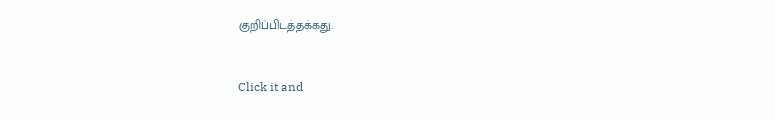குறிப்பிடத்தக்கது.


Click it and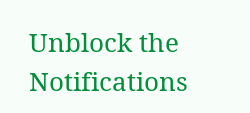Unblock the Notifications